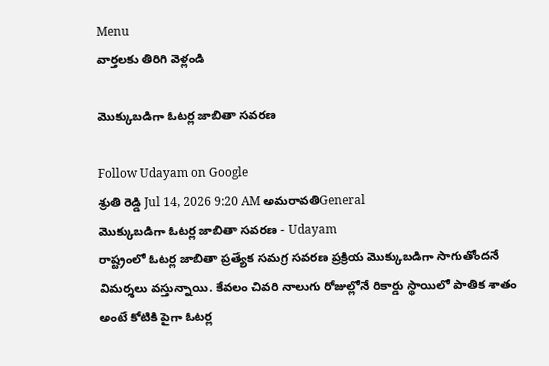Menu
వార్తలకు తిరిగి వెళ్లండి

మొక్కుబడిగా ఓటర్ల జాబితా సవరణ

Follow Udayam on Google
శ్రుతి రెడ్డి Jul 14, 2026 9:20 AM అమరావతిGeneral
మొక్కుబడిగా ఓటర్ల జాబితా సవరణ - Udayam
రాష్ట్రంలో ఓటర్ల జాబితా ప్రత్యేక సమగ్ర సవరణ ప్రక్రియ మొక్కుబడిగా సాగుతోందనే విమర్శలు వస్తున్నాయి. కేవలం చివరి నాలుగు రోజుల్లోనే రికార్డు స్థాయిలో పాతిక శాతం అంటే కోటికి పైగా ఓటర్ల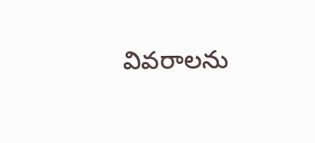వివరాలను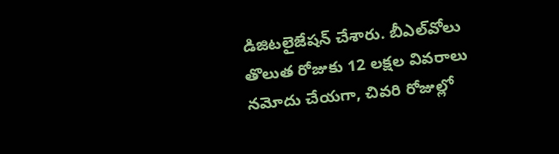డిజిటలైజేషన్ చేశారు. బీఎల్‌వోలు తొలుత రోజుకు 12 లక్షల వివరాలు నమోదు చేయగా, చివరి రోజుల్లో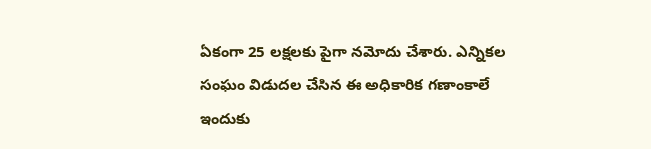ఏకంగా 25 లక్షలకు పైగా నమోదు చేశారు. ఎన్నికల సంఘం విడుదల చేసిన ఈ అధికారిక గణాంకాలే ఇందుకు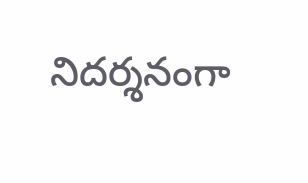నిదర్శనంగా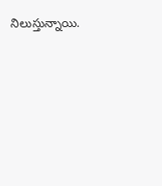నిలుస్తున్నాయి.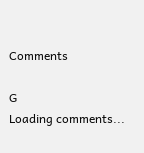Comments

G
Loading comments...